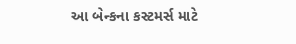આ બેન્કના કસ્ટમર્સ માટે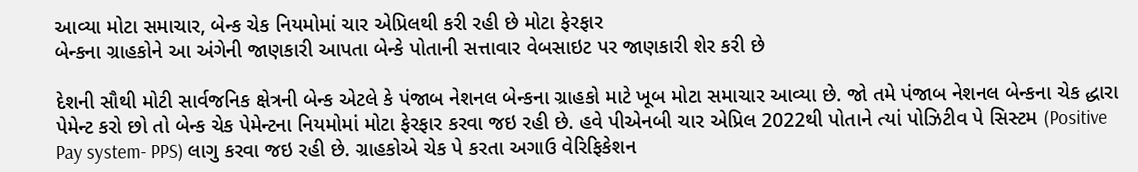આવ્યા મોટા સમાચાર, બેન્ક ચેક નિયમોમાં ચાર એપ્રિલથી કરી રહી છે મોટા ફેરફાર
બેન્કના ગ્રાહકોને આ અંગેની જાણકારી આપતા બેન્કે પોતાની સત્તાવાર વેબસાઇટ પર જાણકારી શેર કરી છે

દેશની સૌથી મોટી સાર્વજનિક ક્ષેત્રની બેન્ક એટલે કે પંજાબ નેશનલ બેન્કના ગ્રાહકો માટે ખૂબ મોટા સમાચાર આવ્યા છે. જો તમે પંજાબ નેશનલ બેન્કના ચેક દ્ધારા પેમેન્ટ કરો છો તો બેન્ક ચેક પેમેન્ટના નિયમોમાં મોટા ફેરફાર કરવા જઇ રહી છે. હવે પીએનબી ચાર એપ્રિલ 2022થી પોતાને ત્યાં પોઝિટીવ પે સિસ્ટમ (Positive Pay system- PPS) લાગુ કરવા જઇ રહી છે. ગ્રાહકોએ ચેક પે કરતા અગાઉ વેરિફિકેશન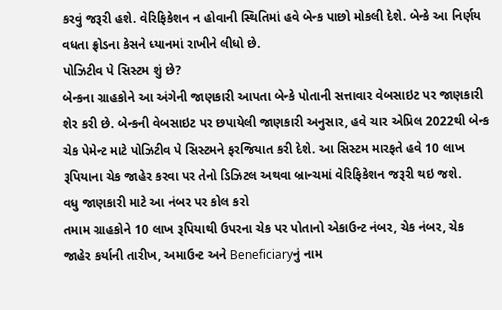કરવું જરૂરી હશે. વેરિફિકેશન ન હોવાની સ્થિતિમાં હવે બેન્ક પાછો મોકલી દેશે. બેન્કે આ નિર્ણય વધતા ફ્રોડના કેસને ધ્યાનમાં રાખીને લીધો છે.
પોઝિટીવ પે સિસ્ટમ શું છે?
બેન્કના ગ્રાહકોને આ અંગેની જાણકારી આપતા બેન્કે પોતાની સત્તાવાર વેબસાઇટ પર જાણકારી શેર કરી છે. બેન્કની વેબસાઇટ પર છપાયેલી જાણકારી અનુસાર, હવે ચાર એપ્રિલ 2022થી બેન્ક ચેક પેમેન્ટ માટે પોઝિટીવ પે સિસ્ટમને ફરજિયાત કરી દેશે. આ સિસ્ટમ મારફતે હવે 10 લાખ રૂપિયાના ચેક જાહેર કરવા પર તેનો ડિઝિટલ અથવા બ્રાન્ચમાં વેરિફિકેશન જરૂરી થઇ જશે.
વધુ જાણકારી માટે આ નંબર પર કોલ કરો
તમામ ગ્રાહકોને 10 લાખ રૂપિયાથી ઉપરના ચેક પર પોતાનો એકાઉન્ટ નંબર, ચેક નંબર, ચેક જાહેર કર્યાની તારીખ, અમાઉન્ટ અને Beneficiaryનું નામ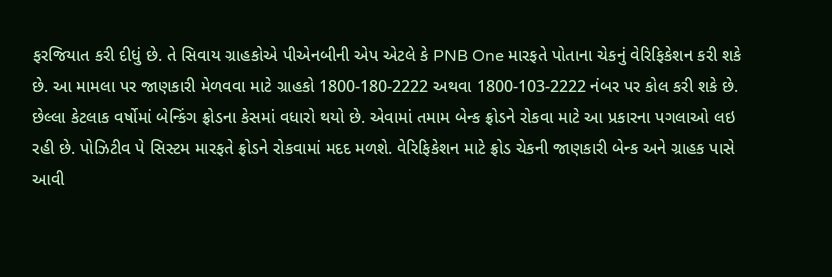ફરજિયાત કરી દીધું છે. તે સિવાય ગ્રાહકોએ પીએનબીની એપ એટલે કે PNB One મારફતે પોતાના ચેકનું વેરિફિકેશન કરી શકે છે. આ મામલા પર જાણકારી મેળવવા માટે ગ્રાહકો 1800-180-2222 અથવા 1800-103-2222 નંબર પર કોલ કરી શકે છે.
છેલ્લા કેટલાક વર્ષોમાં બેન્કિંગ ફ્રોડના કેસમાં વધારો થયો છે. એવામાં તમામ બેન્ક ફ્રોડને રોકવા માટે આ પ્રકારના પગલાઓ લઇ રહી છે. પોઝિટીવ પે સિસ્ટમ મારફતે ફ્રોડને રોકવામાં મદદ મળશે. વેરિફિકેશન માટે ફ્રોડ ચેકની જાણકારી બેન્ક અને ગ્રાહક પાસે આવી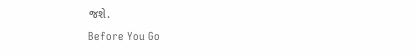જશે.
Before You Go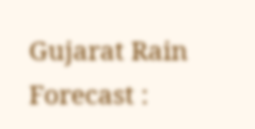Gujarat Rain Forecast :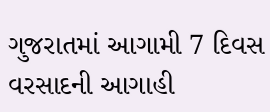ગુજરાતમાં આગામી 7 દિવસ વરસાદની આગાહી